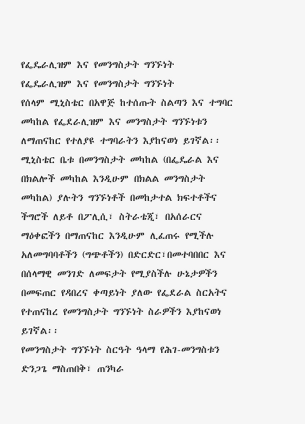የፌዴራሊዝም እና የመንግስታት ግንኙነት
የፌዴራሊዝም እና የመንግስታት ግንኙነት
የሰላም ሚኒስቴር በአዋጅ ከተሰጡት ስልጣን እና ተግባር መካከል የፌደራሊዝም እና መንግስታት ግንኙነቱን ለማጠናከር የተለያዩ ተግባራትን እያከናወነ ይገኛል፡፡
ሚኒስቴር ቤቱ በመንግስታት መካከል (በፌዴራል እና በክልሎች መካከል እንዲሁም በክልል መንግስታት መካከል) ያሉትን ግንኙነቶች በመከታተል ክፍተቶችና ችግሮች ለይቶ በፖሊሲ፣ ስትራቴጂ፣ በአሰራርና ማዕቀፎችን በማጠናከር እንዲሁም ሊፈጠሩ የሚችሉ አለመግባባቶችን (ግጭቶችን) በድርድር፣በመተባበበር እና በሰላማዊ መንገድ ለመፍታት የሚያስችሉ ሁኔታዎችን በመፍጠር የዳበረና ቀጣይነት ያለው የፌደራል ስርአትና የተጠናከረ የመንግስታት ግንኙነት ስራዎችን እያከናወነ ይገኛል፡፡
የመንግስታት ግንኙነት ስርዓት ዓላማ የሕገ-መንግስቱን ድንጋጌ ማስጠበቅ፣ ጠንካራ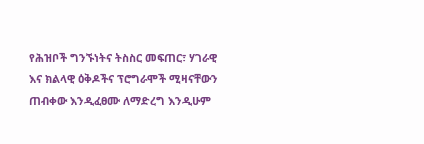የሕዝቦች ግንኙነትና ትስስር መፍጠር፣ ሃገራዊ እና ክልላዊ ዕቅዶችና ፕሮግራሞች ሚዛናቸውን ጠብቀው እንዲፈፀሙ ለማድረግ እንዲሁም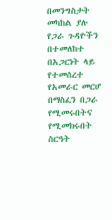በመንግስታት መካከል ያሉ የጋራ ጉዳዮችን በተመለከተ በአጋርነት ላይ የተመሰረተ የአመራር መርሆ በማስፈን በጋራ የሚመሩበትና የሚመክሩበት ስርዓት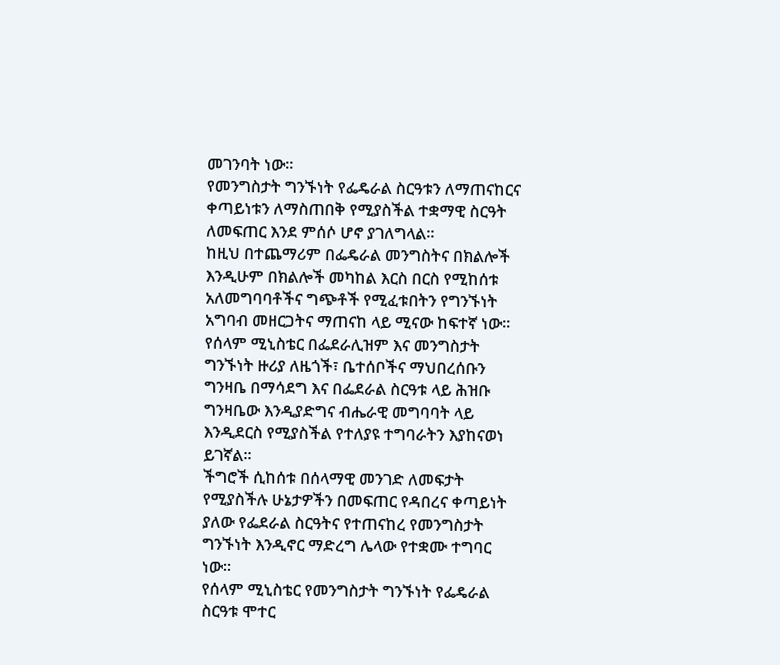መገንባት ነው።
የመንግስታት ግንኙነት የፌዴራል ስርዓቱን ለማጠናከርና ቀጣይነቱን ለማስጠበቅ የሚያስችል ተቋማዊ ስርዓት ለመፍጠር እንደ ምሰሶ ሆኖ ያገለግላል።
ከዚህ በተጨማሪም በፌዴራል መንግስትና በክልሎች እንዲሁም በክልሎች መካከል እርስ በርስ የሚከሰቱ አለመግባባቶችና ግጭቶች የሚፈቱበትን የግንኙነት አግባብ መዘርጋትና ማጠናከ ላይ ሚናው ከፍተኛ ነው፡፡
የሰላም ሚኒስቴር በፌደራሊዝም እና መንግስታት ግንኙነት ዙሪያ ለዜጎች፣ ቤተሰቦችና ማህበረሰቡን ግንዛቤ በማሳደግ እና በፌደራል ስርዓቱ ላይ ሕዝቡ ግንዛቤው እንዲያድግና ብሔራዊ መግባባት ላይ እንዲደርስ የሚያስችል የተለያዩ ተግባራትን እያከናወነ ይገኛል፡፡
ችግሮች ሲከሰቱ በሰላማዊ መንገድ ለመፍታት የሚያስችሉ ሁኔታዎችን በመፍጠር የዳበረና ቀጣይነት ያለው የፌደራል ስርዓትና የተጠናከረ የመንግስታት ግንኙነት እንዲኖር ማድረግ ሌላው የተቋሙ ተግባር ነው።
የሰላም ሚኒስቴር የመንግስታት ግንኙነት የፌዴራል ስርዓቱ ሞተር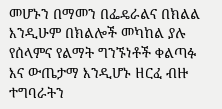መሆኑን በማመን በፌዴራልና በክልል እንዲሁም በክልሎች መካከል ያሉ የሰላምና የልማት ግንኙነቶች ቀልጣፉ እና ውጤታማ እንዲሆኑ ዘርፈ ብዙ ተግባራትን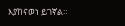እያከናወነ ይገኛል።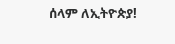ሰላም ለኢትዮጵያ!